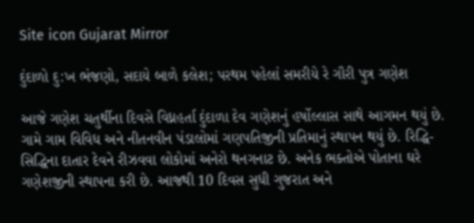Site icon Gujarat Mirror

દુંદાળો દુ:ખ ભંજણો, સદાયે બાળે કલેશ; પરથમ પહેલાં સમરીયે રે ગૌરી પુત્ર ગણેશ

આજે ગણેશ ચતુર્થીના દિવસે વિધ્નહર્તા દુંદાળા દેવ ગણેશનું હર્ષોલ્લાસ સાથે આગમન થયું છે. ગામે ગામ વિવિધ અને નીતનવીન પંડાલોમાં ગણપતિજીની પ્રતિમાનું સ્થાપન થયું છે. રિદ્ધિ-સિદ્ધિના દાતાર દેવને રીઝવવા લોકોમાં અનેરો થનગનાટ છે. અનેક ભક્તોએ પોતાના ઘરે ગણેશજીની સ્થાપના કરી છે. આજથી 10 દિવસ સુધી ગુજરાત અને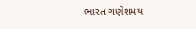ભારત ગણેશમય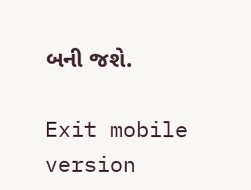બની જશે.

Exit mobile version